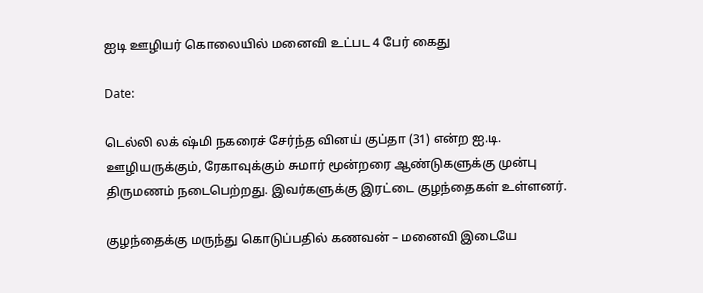ஐடி ஊழியர் கொலையில் மனைவி உட்பட 4 பேர் கைது

Date:

டெல்லி லக் ஷ்மி நகரைச் சேர்ந்த வினய் குப்தா (31) என்ற ஐ.டி. ஊழியருக்கும், ரேகாவுக்கும் சுமார் மூன்றரை ஆண்டுகளுக்கு முன்பு திருமணம் நடைபெற்றது. இவர்களுக்கு இரட்டை குழந்தைகள் உள்ளனர்.

குழந்தைக்கு மருந்து கொடுப்பதில் கணவன் – மனைவி இடையே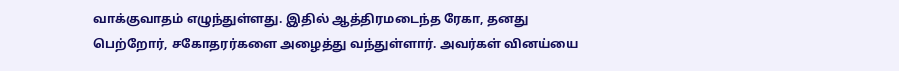வாக்குவாதம் எழுந்துள்ளது. இதில் ஆத்திரமடைந்த ரேகா, தனது பெற்றோர், சகோதரர்களை அழைத்து வந்துள்ளார். அவர்கள் வினய்யை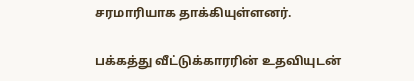சரமாரியாக தாக்கியுள்ளனர்.

பக்கத்து வீட்டுக்காரரின் உதவியுடன்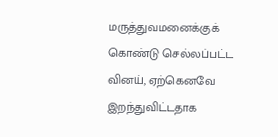மருத்துவமனைக்குக் கொண்டு செல்லப்பட்ட வினய், ஏற்கெனவே இறந்துவிட்டதாக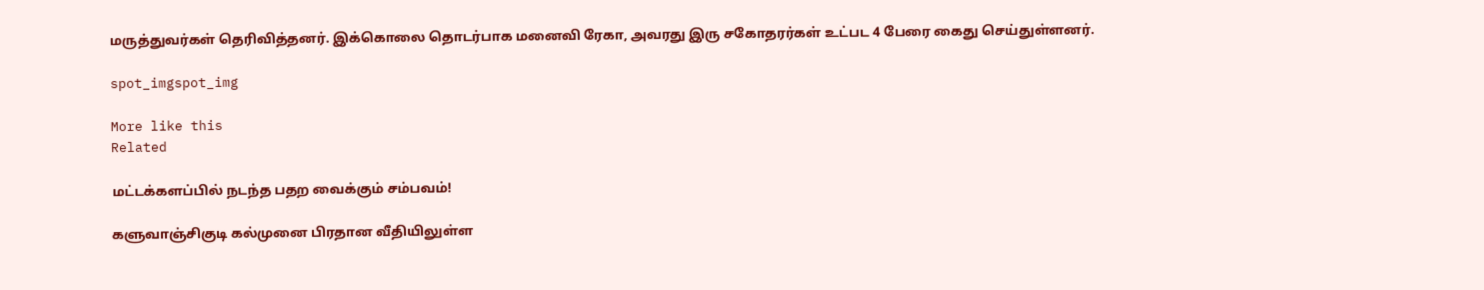மருத்துவர்கள் தெரிவித்தனர். இக்கொலை தொடர்பாக மனைவி ரேகா, அவரது இரு சகோதரர்கள் உட்பட 4 பேரை கைது செய்துள்ளனர்.

spot_imgspot_img

More like this
Related

மட்டக்களப்பில் நடந்த பதற வைக்கும் சம்பவம்!

களுவாஞ்சிகுடி கல்முனை பிரதான வீதியிலுள்ள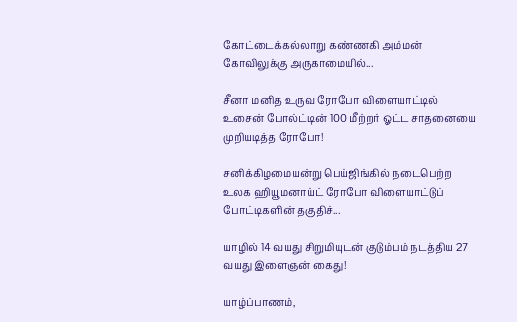கோட்டைக்கல்லாறு கண்ணகி அம்மன் கோவிலுக்கு அருகாமையில்...

சீனா மனித உருவ ரோபோ விளையாட்டில் உசைன் போல்ட்டின் 100 மீற்றர் ஓட்ட சாதனையை முறியடித்த ரோபோ!

சனிக்கிழமையன்று பெய்ஜிங்கில் நடைபெற்ற உலக ஹியூமனாய்ட் ரோபோ விளையாட்டுப் போட்டிகளின் தகுதிச்...

யாழில் 14 வயது சிறுமியுடன் குடும்பம் நடத்திய 27 வயது இளைஞன் கைது!

யாழ்ப்பாணம்,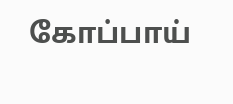கோப்பாய்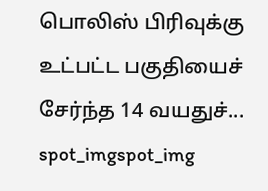பொலிஸ் பிரிவுக்கு உட்பட்ட பகுதியைச் சேர்ந்த 14 வயதுச்...
spot_imgspot_img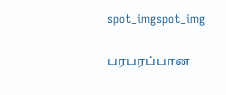spot_imgspot_img

பரபரப்பான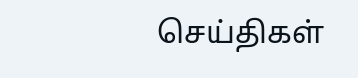செய்திகள்